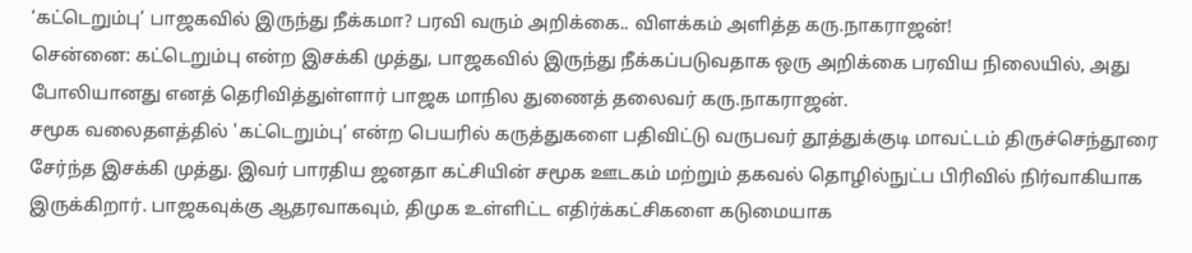‘கட்டெறும்பு’ பாஜகவில் இருந்து நீக்கமா? பரவி வரும் அறிக்கை.. விளக்கம் அளித்த கரு.நாகராஜன்!
சென்னை: கட்டெறும்பு என்ற இசக்கி முத்து, பாஜகவில் இருந்து நீக்கப்படுவதாக ஒரு அறிக்கை பரவிய நிலையில், அது போலியானது எனத் தெரிவித்துள்ளார் பாஜக மாநில துணைத் தலைவர் கரு.நாகராஜன்.
சமூக வலைதளத்தில் 'கட்டெறும்பு’ என்ற பெயரில் கருத்துகளை பதிவிட்டு வருபவர் தூத்துக்குடி மாவட்டம் திருச்செந்தூரை சேர்ந்த இசக்கி முத்து. இவர் பாரதிய ஜனதா கட்சியின் சமூக ஊடகம் மற்றும் தகவல் தொழில்நுட்ப பிரிவில் நிர்வாகியாக இருக்கிறார். பாஜகவுக்கு ஆதரவாகவும், திமுக உள்ளிட்ட எதிர்க்கட்சிகளை கடுமையாக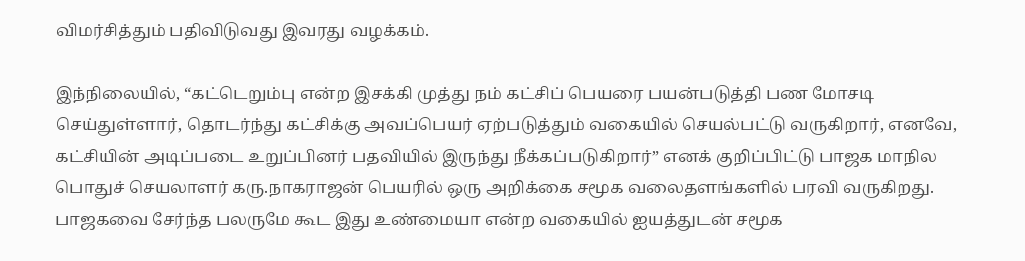விமர்சித்தும் பதிவிடுவது இவரது வழக்கம்.

இந்நிலையில், “கட்டெறும்பு என்ற இசக்கி முத்து நம் கட்சிப் பெயரை பயன்படுத்தி பண மோசடி செய்துள்ளார், தொடர்ந்து கட்சிக்கு அவப்பெயர் ஏற்படுத்தும் வகையில் செயல்பட்டு வருகிறார், எனவே, கட்சியின் அடிப்படை உறுப்பினர் பதவியில் இருந்து நீக்கப்படுகிறார்” எனக் குறிப்பிட்டு பாஜக மாநில பொதுச் செயலாளர் கரு.நாகராஜன் பெயரில் ஒரு அறிக்கை சமூக வலைதளங்களில் பரவி வருகிறது.
பாஜகவை சேர்ந்த பலருமே கூட இது உண்மையா என்ற வகையில் ஐயத்துடன் சமூக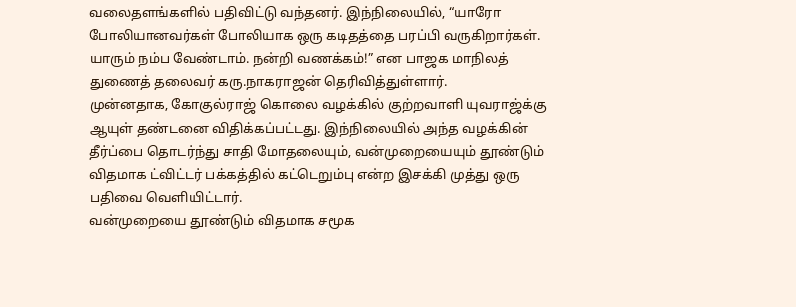வலைதளங்களில் பதிவிட்டு வந்தனர். இந்நிலையில், “யாரோ போலியானவர்கள் போலியாக ஒரு கடிதத்தை பரப்பி வருகிறார்கள். யாரும் நம்ப வேண்டாம். நன்றி வணக்கம்!” என பாஜக மாநிலத் துணைத் தலைவர் கரு.நாகராஜன் தெரிவித்துள்ளார்.
முன்னதாக, கோகுல்ராஜ் கொலை வழக்கில் குற்றவாளி யுவராஜ்க்கு ஆயுள் தண்டனை விதிக்கப்பட்டது. இந்நிலையில் அந்த வழக்கின் தீர்ப்பை தொடர்ந்து சாதி மோதலையும், வன்முறையையும் தூண்டும் விதமாக ட்விட்டர் பக்கத்தில் கட்டெறும்பு என்ற இசக்கி முத்து ஒரு பதிவை வெளியிட்டார்.
வன்முறையை தூண்டும் விதமாக சமூக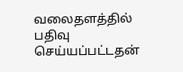வலைதளத்தில் பதிவு செய்யப்பட்டதன்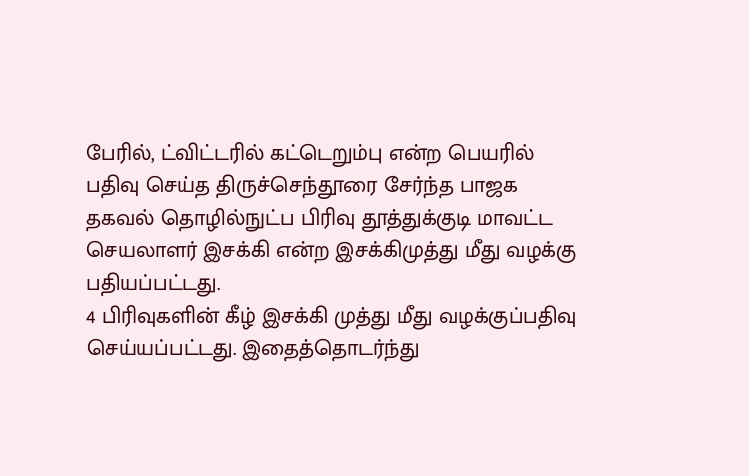பேரில், ட்விட்டரில் கட்டெறும்பு என்ற பெயரில் பதிவு செய்த திருச்செந்தூரை சேர்ந்த பாஜக தகவல் தொழில்நுட்ப பிரிவு தூத்துக்குடி மாவட்ட செயலாளர் இசக்கி என்ற இசக்கிமுத்து மீது வழக்கு பதியப்பட்டது.
4 பிரிவுகளின் கீழ் இசக்கி முத்து மீது வழக்குப்பதிவு செய்யப்பட்டது. இதைத்தொடர்ந்து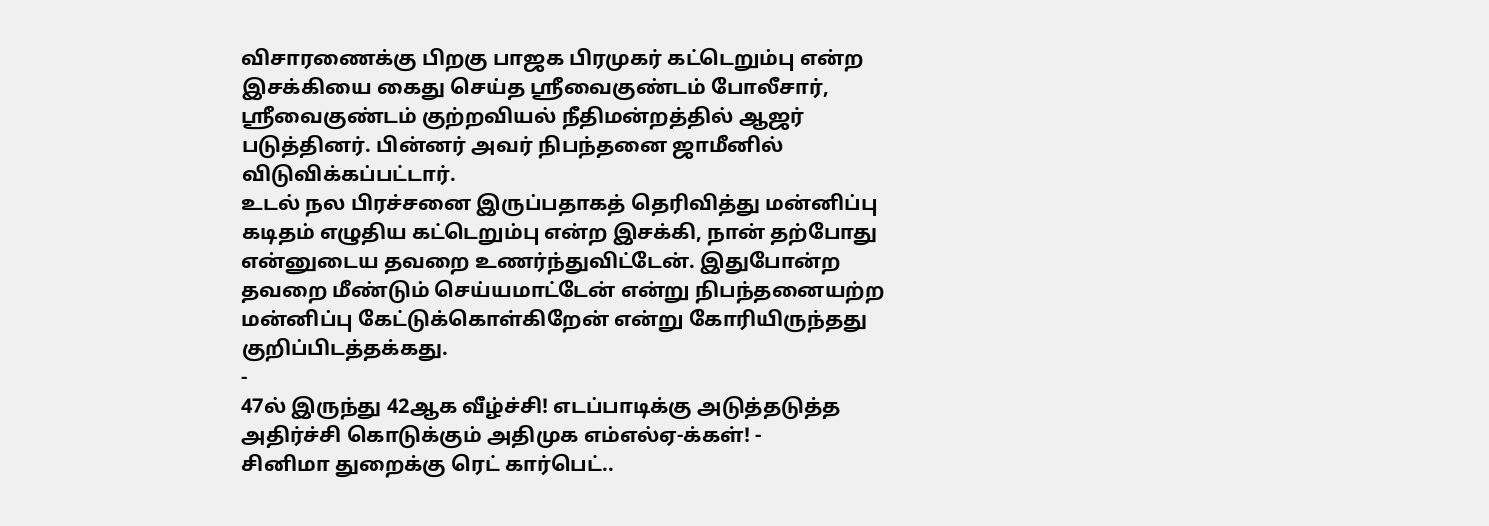விசாரணைக்கு பிறகு பாஜக பிரமுகர் கட்டெறும்பு என்ற இசக்கியை கைது செய்த ஸ்ரீவைகுண்டம் போலீசார், ஸ்ரீவைகுண்டம் குற்றவியல் நீதிமன்றத்தில் ஆஜர் படுத்தினர். பின்னர் அவர் நிபந்தனை ஜாமீனில் விடுவிக்கப்பட்டார்.
உடல் நல பிரச்சனை இருப்பதாகத் தெரிவித்து மன்னிப்பு கடிதம் எழுதிய கட்டெறும்பு என்ற இசக்கி, நான் தற்போது என்னுடைய தவறை உணர்ந்துவிட்டேன். இதுபோன்ற தவறை மீண்டும் செய்யமாட்டேன் என்று நிபந்தனையற்ற மன்னிப்பு கேட்டுக்கொள்கிறேன் என்று கோரியிருந்தது குறிப்பிடத்தக்கது.
-
47ல் இருந்து 42ஆக வீழ்ச்சி! எடப்பாடிக்கு அடுத்தடுத்த அதிர்ச்சி கொடுக்கும் அதிமுக எம்எல்ஏ-க்கள்! -
சினிமா துறைக்கு ரெட் கார்பெட்..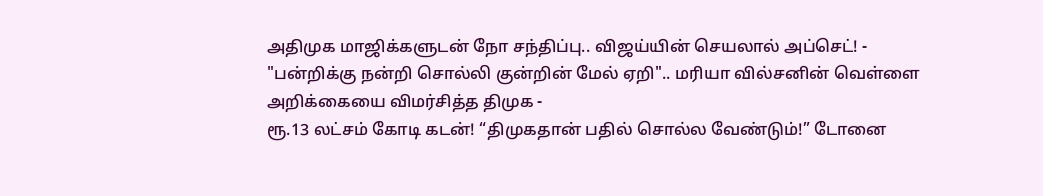அதிமுக மாஜிக்களுடன் நோ சந்திப்பு.. விஜய்யின் செயலால் அப்செட்! -
"பன்றிக்கு நன்றி சொல்லி குன்றின் மேல் ஏறி".. மரியா வில்சனின் வெள்ளை அறிக்கையை விமர்சித்த திமுக -
ரூ.13 லட்சம் கோடி கடன்! “திமுகதான் பதில் சொல்ல வேண்டும்!” டோனை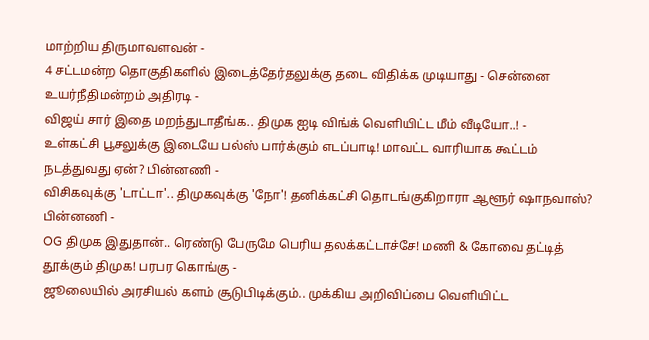மாற்றிய திருமாவளவன் -
4 சட்டமன்ற தொகுதிகளில் இடைத்தேர்தலுக்கு தடை விதிக்க முடியாது - சென்னை உயர்நீதிமன்றம் அதிரடி -
விஜய் சார் இதை மறந்துடாதீங்க.. திமுக ஐடி விங்க் வெளியிட்ட மீம் வீடியோ..! -
உள்கட்சி பூசலுக்கு இடையே பல்ஸ் பார்க்கும் எடப்பாடி! மாவட்ட வாரியாக கூட்டம் நடத்துவது ஏன்? பின்னணி -
விசிகவுக்கு 'டாட்டா'.. திமுகவுக்கு 'நோ'! தனிக்கட்சி தொடங்குகிறாரா ஆளூர் ஷாநவாஸ்? பின்னணி -
OG திமுக இதுதான்.. ரெண்டு பேருமே பெரிய தலக்கட்டாச்சே! மணி & கோவை தட்டித் தூக்கும் திமுக! பரபர கொங்கு -
ஜூலையில் அரசியல் களம் சூடுபிடிக்கும்.. முக்கிய அறிவிப்பை வெளியிட்ட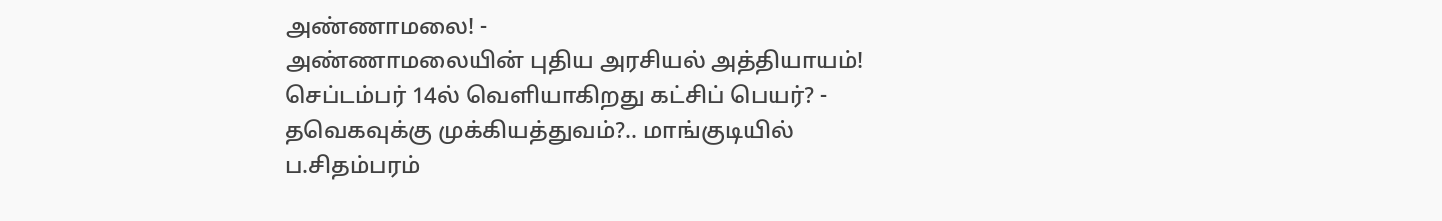அண்ணாமலை! -
அண்ணாமலையின் புதிய அரசியல் அத்தியாயம்! செப்டம்பர் 14ல் வெளியாகிறது கட்சிப் பெயர்? -
தவெகவுக்கு முக்கியத்துவம்?.. மாங்குடியில் ப.சிதம்பரம்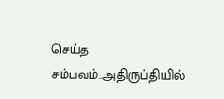செய்த சம்பவம்..அதிருப்தியில்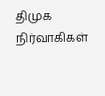திமுக நிர்வாகிகள்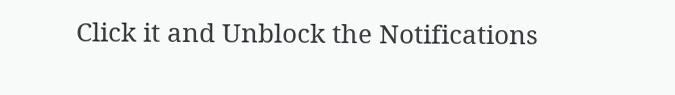Click it and Unblock the Notifications